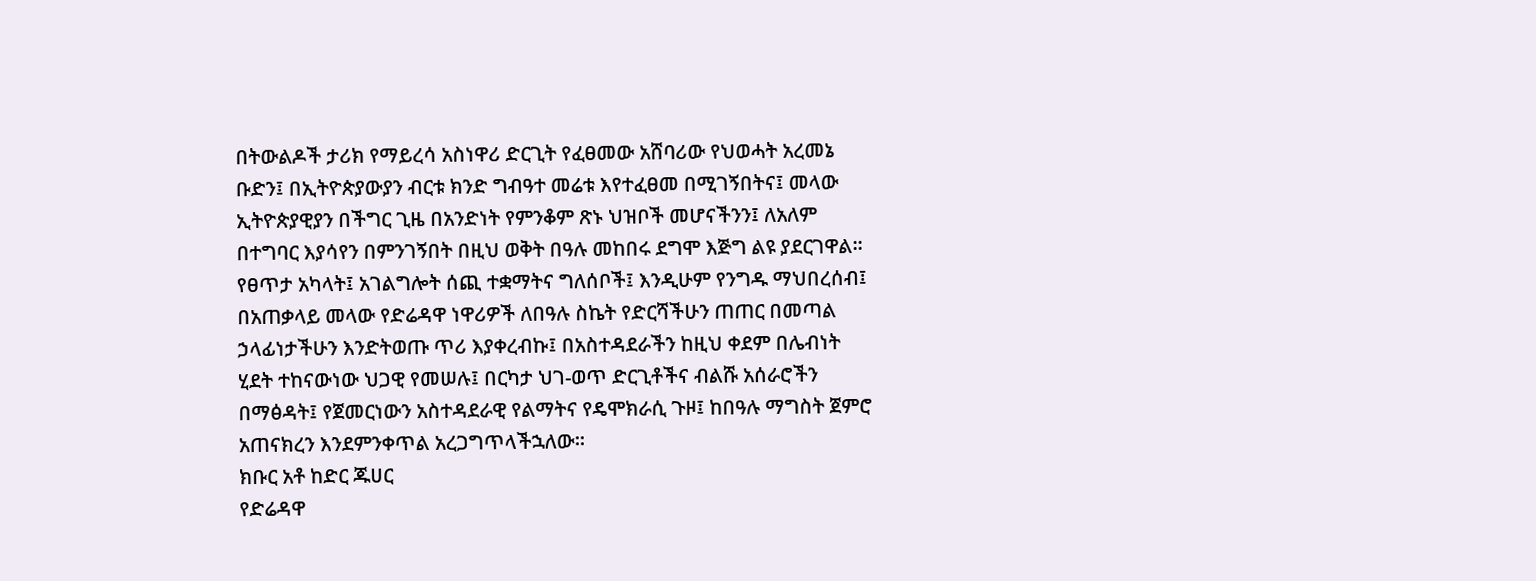በትውልዶች ታሪክ የማይረሳ አስነዋሪ ድርጊት የፈፀመው አሸባሪው የህወሓት አረመኔ ቡድን፤ በኢትዮጵያውያን ብርቱ ክንድ ግብዓተ መሬቱ እየተፈፀመ በሚገኝበትና፤ መላው ኢትዮጵያዊያን በችግር ጊዜ በአንድነት የምንቆም ጽኑ ህዝቦች መሆናችንን፤ ለአለም በተግባር እያሳየን በምንገኝበት በዚህ ወቅት በዓሉ መከበሩ ደግሞ እጅግ ልዩ ያደርገዋል።
የፀጥታ አካላት፤ አገልግሎት ሰጪ ተቋማትና ግለሰቦች፤ እንዲሁም የንግዱ ማህበረሰብ፤ በአጠቃላይ መላው የድሬዳዋ ነዋሪዎች ለበዓሉ ስኬት የድርሻችሁን ጠጠር በመጣል ኃላፊነታችሁን እንድትወጡ ጥሪ እያቀረብኩ፤ በአስተዳደራችን ከዚህ ቀደም በሌብነት ሂደት ተከናውነው ህጋዊ የመሠሉ፤ በርካታ ህገ-ወጥ ድርጊቶችና ብልሹ አሰራሮችን በማፅዳት፤ የጀመርነውን አስተዳደራዊ የልማትና የዴሞክራሲ ጉዞ፤ ከበዓሉ ማግስት ጀምሮ አጠናክረን እንደምንቀጥል አረጋግጥላችኋለው።
ክቡር አቶ ከድር ጁሀር
የድሬዳዋ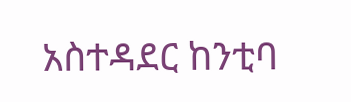አስተዳደር ከንቲባ